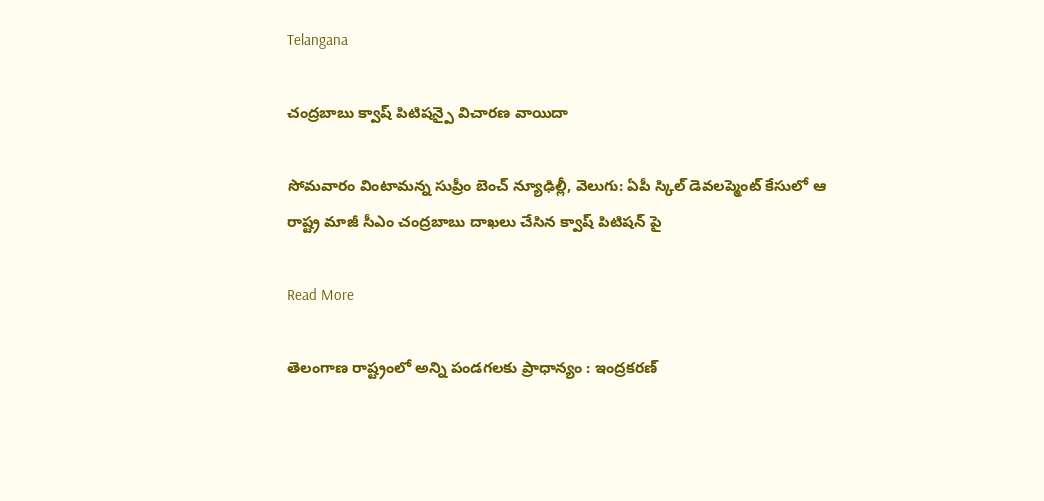Telangana

చంద్రబాబు క్వాష్ పిటిషన్పై విచారణ వాయిదా

సోమవారం వింటామన్న సుప్రీం బెంచ్ న్యూఢిల్లీ, వెలుగు: ఏపీ స్కిల్ డెవలప్మెంట్ కేసులో ఆ రాష్ట్ర మాజీ సీఎం చంద్రబాబు దాఖలు చేసిన క్వాష్ పిటిషన్ పై

Read More

తెలంగాణ రాష్ట్రంలో అన్ని పండగలకు ప్రాధాన్యం : ఇంద్రకరణ్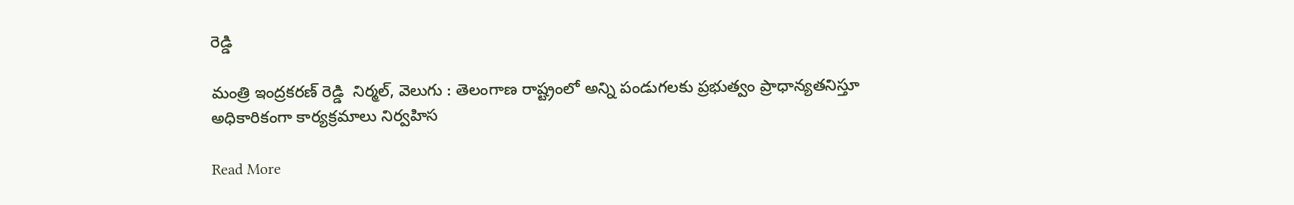రెడ్డి

మంత్రి ఇంద్రకరణ్ రెడ్డి  నిర్మల్, వెలుగు : తెలంగాణ రాష్ట్రంలో అన్ని పండుగలకు ప్రభుత్వం ప్రాధాన్యతనిస్తూ అధికారికంగా కార్యక్రమాలు నిర్వహిస

Read More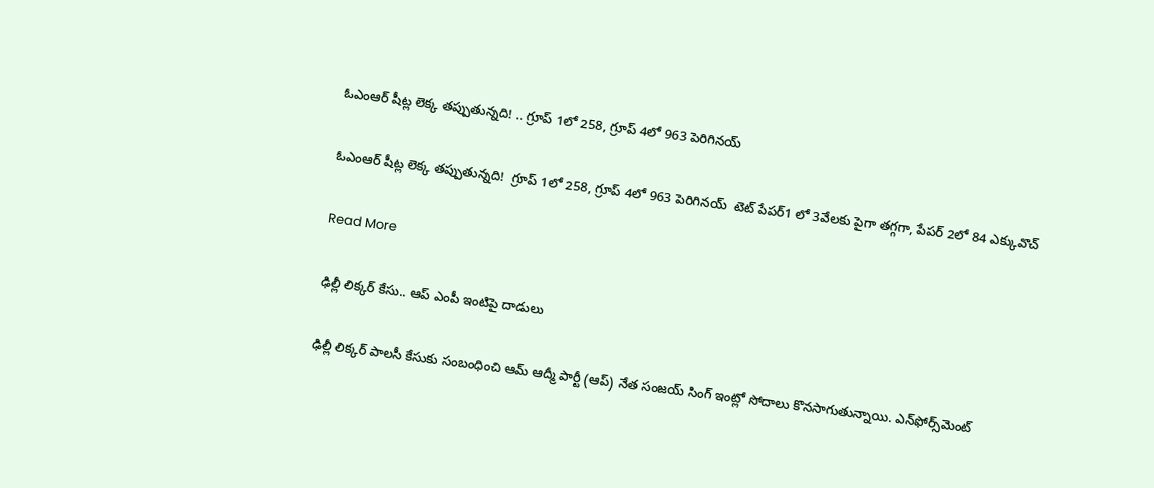ఓఎంఆర్ షీట్ల లెక్క తప్పుతున్నది! .. గ్రూప్ 1లో 258, గ్రూప్ 4లో 963 పెరిగినయ్

ఓఎంఆర్ షీట్ల లెక్క తప్పుతున్నది!  గ్రూప్ 1లో 258, గ్రూప్ 4లో 963 పెరిగినయ్  టెట్ పేపర్1 లో 3వేలకు పైగా తగ్గగా, పేపర్ 2లో 84 ఎక్కువొచ్

Read More

ఢిల్లీ లిక్కర్ కేసు.. ఆప్ ఎంపీ ఇంటిపై దాడులు

ఢిల్లీ లిక్కర్ పాలసీ కేసుకు సంబంధించి ఆమ్ ఆద్మీ పార్టీ (ఆప్) నేత సంజయ్ సింగ్ ఇంట్లో సోదాలు కొనసాగుతున్నాయి. ఎన్‌ఫోర్స్‌మెంట్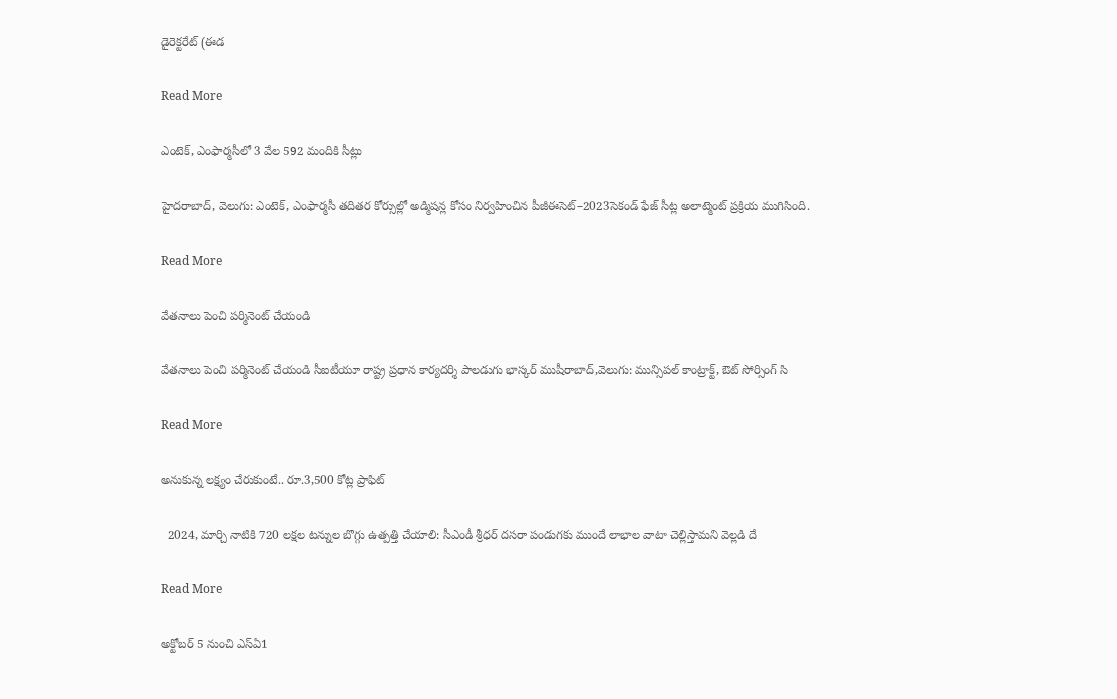డైరెక్టరేట్ (ఈడ

Read More

ఎంటెక్, ఎంఫార్మసీలో 3 వేల 592 మందికి సీట్లు

హైదరాబాద్, వెలుగు: ఎంటెక్, ఎంఫార్మసీ తదితర కోర్సుల్లో అడ్మిషన్ల కోసం నిర్వహించిన పీజీఈసెట్–2023సెకండ్ ఫేజ్ సీట్ల అలాట్మెంట్ ప్రక్రియ ముగిసింది.

Read More

వేతనాలు పెంచి పర్మినెంట్ చేయండి

వేతనాలు పెంచి పర్మినెంట్ చేయండి సీఐటీయూ రాష్ట్ర ప్రధాన కార్యదర్శి పాలడుగు భాస్కర్ ముషీరాబాద్,వెలుగు: మున్సిపల్ కాంట్రాక్ట్, ఔట్ సోర్సింగ్ సి

Read More

అనుకున్న లక్ష్యం చేరుకుంటే.. రూ.3,500 కోట్ల ప్రాఫిట్

  2024, మార్చి నాటికి 720 లక్షల టన్నుల బొగ్గు ఉత్పత్తి చేయాలి: సీఎండీ శ్రీధర్ దసరా పండుగకు ముందే లాభాల వాటా చెల్లిస్తామని వెల్లడి దే

Read More

అక్టోబర్ 5 నుంచి ఎస్ఏ1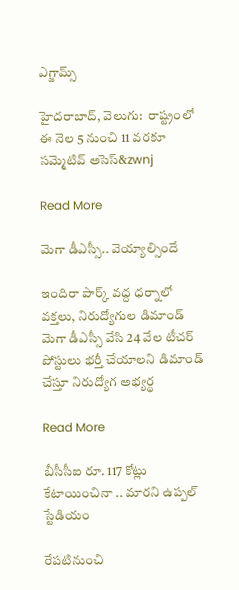ఎగ్జామ్స్

హైదరాబాద్, వెలుగు:  రాష్ట్రంలో ఈ నెల 5 నుంచి 11 వరకూ సమ్మెటివ్‌‌‌‌‌‌‌‌ అసెస్‌‌‌‌&zwnj

Read More

మెగా డీఎస్సీ.. వెయ్యాల్సిందే

ఇందిరా పార్క్ వద్ద ధర్నాలో వక్తలు, నిరుద్యోగుల డిమాండ్ మెగా డీఎస్సీ వేసి 24 వేల టీచర్ పోస్టులు భర్తీ చేయాలని డిమాండ్ చేస్తూ నిరుద్యోగ అభ్యర్థ

Read More

బీసీసీఐ రూ. 117 కోట్లు కేటాయించినా .. మారని ఉప్పల్ స్టేడియం

రేపటినుంచి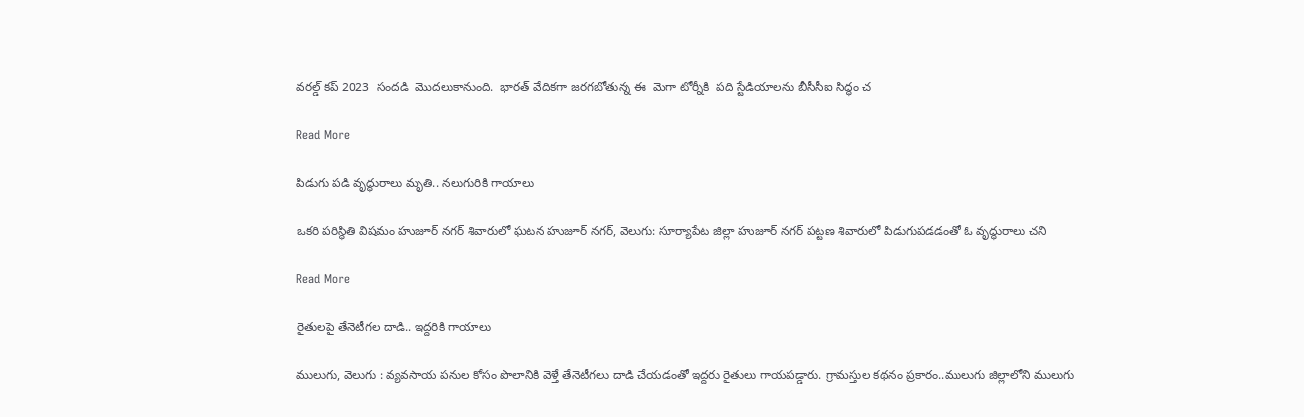వరల్డ్ కప్ 2023  సందడి  మొదలుకానుంది.  భారత్ వేదికగా జరగబోతున్న ఈ  మెగా టోర్నీకి  పది స్టేడియాలను బీసీసీఐ సిద్ధం చ

Read More

పిడుగు పడి వృద్ధురాలు మృతి.. నలుగురికి గాయాలు

ఒకరి పరిస్థితి విషమం హుజూర్ నగర్ శివారులో ఘటన హుజూర్ నగర్, వెలుగు: సూర్యాపేట జిల్లా హుజూర్ నగర్ పట్టణ శివారులో పిడుగుపడడంతో ఓ వృద్ధురాలు చని

Read More

రైతులపై తేనెటీగల దాడి.. ఇద్దరికి గాయాలు

ములుగు, వెలుగు : వ్యవసాయ పనుల కోసం పొలానికి వెళ్తే తేనెటీగలు దాడి చేయడంతో ఇద్దరు రైతులు గాయపడ్డారు. గ్రామస్తుల కథనం ప్రకారం..ములుగు జిల్లాలోని ములుగు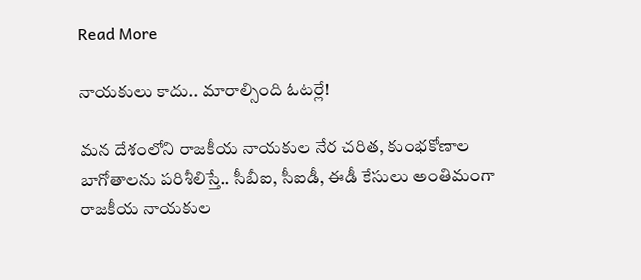Read More

నాయకులు కాదు.. మారాల్సింది ఓటర్లే!

మన దేశంలోని రాజకీయ నాయకుల నేర చరిత, కుంభకోణాల బాగోతాలను పరిశీలిస్తే.. సీబీఐ, సీఐడీ, ఈడీ కేసులు అంతిమంగా రాజకీయ నాయకుల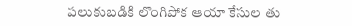పలుకుబడికి లొంగిపోక ఆయా కేసుల తు